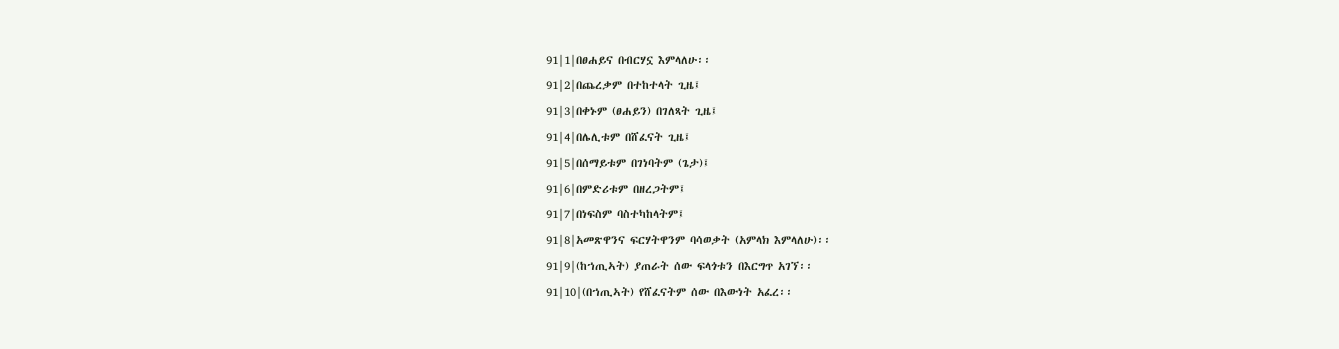91|1|በፀሐይና በብርሃኗ እምላለሁ፡፡
91|2|በጨረቃም በተከተላት ጊዜ፤
91|3|በቀኑም (ፀሐይን) በገለጻት ጊዜ፤
91|4|በሌሊቱም በሸፈናት ጊዜ፤
91|5|በሰማይቱም በገነባትም (ጌታ)፤
91|6|በምድሪቱም በዘረጋትም፤
91|7|በነፍስም ባስተካከላትም፤
91|8|አመጽዋንና ፍርሃትዋንም ባሳወቃት (አምላክ እምላለሁ)፡፡
91|9|(ከኀጢኣት) ያጠራት ሰው ፍላጎቱን በእርግጥ አገኘ፡፡
91|10|(በኀጢኣት) የሸፈናትም ሰው በእውነት አፈረ፡፡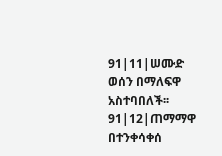91|11|ሠሙድ ወሰን በማለፍዋ አስተባበለች፡፡
91|12|ጠማማዋ በተንቀሳቀሰ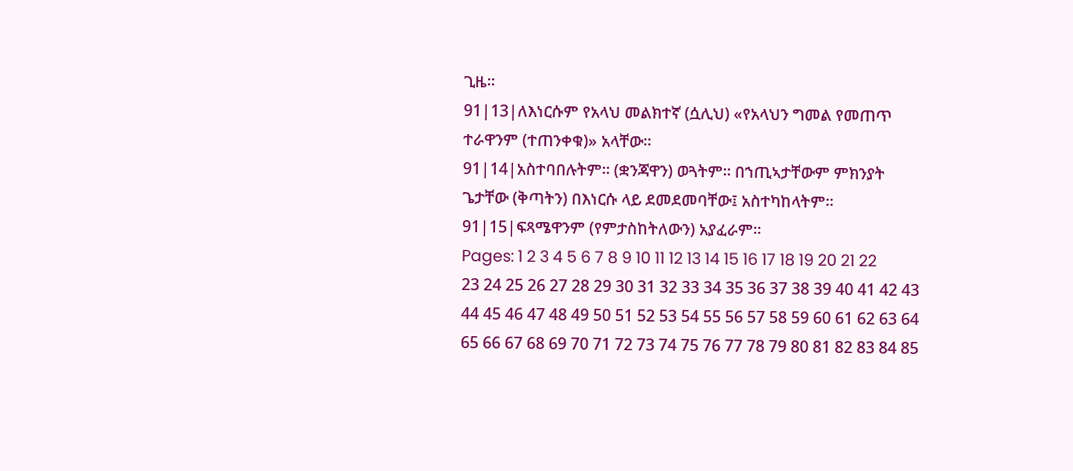ጊዜ፡፡
91|13|ለእነርሱም የአላህ መልክተኛ (ሷሊህ) «የአላህን ግመል የመጠጥ ተራዋንም (ተጠንቀቁ)» አላቸው፡፡
91|14|አስተባበሉትም፡፡ (ቋንጃዋን) ወጓትም፡፡ በኀጢኣታቸውም ምክንያት ጌታቸው (ቅጣትን) በእነርሱ ላይ ደመደመባቸው፤ አስተካከላትም፡፡
91|15|ፍጻሜዋንም (የምታስከትለውን) አያፈራም፡፡
Pages: 1 2 3 4 5 6 7 8 9 10 11 12 13 14 15 16 17 18 19 20 21 22 23 24 25 26 27 28 29 30 31 32 33 34 35 36 37 38 39 40 41 42 43 44 45 46 47 48 49 50 51 52 53 54 55 56 57 58 59 60 61 62 63 64 65 66 67 68 69 70 71 72 73 74 75 76 77 78 79 80 81 82 83 84 85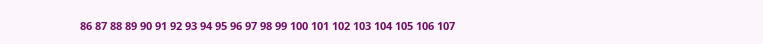86 87 88 89 90 91 92 93 94 95 96 97 98 99 100 101 102 103 104 105 106 107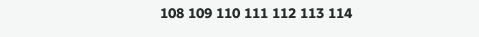108 109 110 111 112 113 114